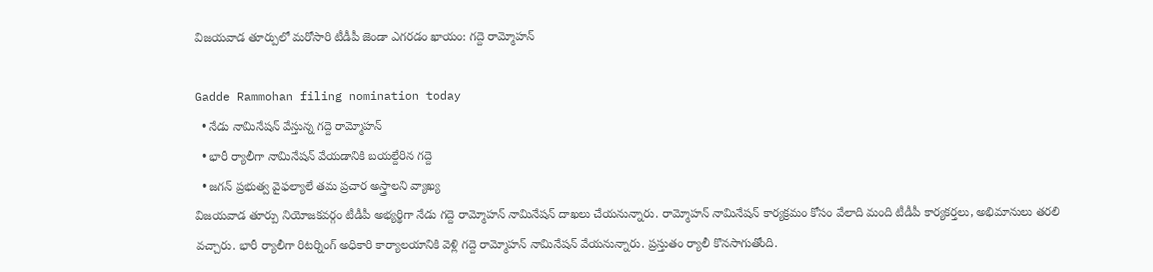విజయవాడ తూర్పులో మరోసారి టీడీపీ జెండా ఎగరడం ఖాయం: గద్దె రామ్మోహన్

Gadde Rammohan filing nomination today
  • నేడు నామినేషన్ వేస్తున్న గద్దె రామ్మోహన్
  • భారీ ర్యాలీగా నామినేషన్ వేయడానికి బయల్దేరిన గద్దె
  • జగన్ ప్రభుత్వ వైఫల్యాలే తమ ప్రచార అస్త్రాలని వ్యాఖ్య
విజయవాడ తూర్పు నియోజకవర్గం టీడీపీ అభ్యర్థిగా నేడు గద్దె రామ్మోహన్ నామినేషన్ దాఖలు చేయనున్నారు. రామ్మోహన్ నామినేషన్ కార్యక్రమం కోసం వేలాది మంది టీడీపీ కార్యకర్తలు, అభిమానులు తరలి వచ్చారు. భారీ ర్యాలీగా రిటర్నింగ్ అధికారి కార్యాలయానికి వెళ్లి గద్దె రామ్మోహన్ నామినేషన్ వేయనున్నారు. ప్రస్తుతం ర్యాలీ కొనసాగుతోంది.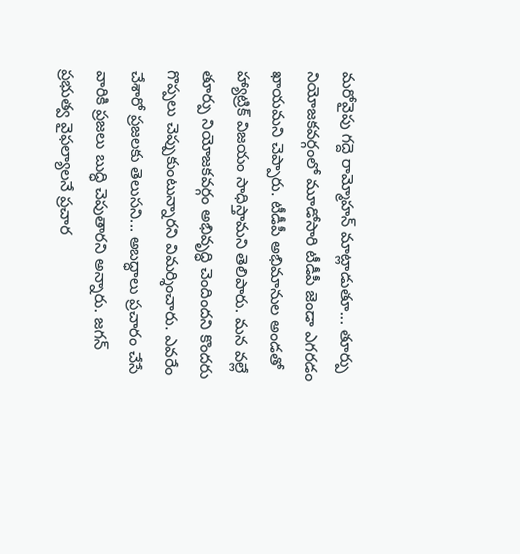మరోవైపు గద్దె రామ్మోహన్ మాట్లాడుతూ... తూర్పు నియోజకవర్గంలో మూడోసారి టీడీపీ జెండా ఎగరడం ఖాయమని చెప్పారు. టీడీపీ అభిమానుల అండతో హ్యాట్రిక్ విజయం సాధిస్తామని తెలిపారు. మన వల్లే తూర్పు నియోజకవర్గం అభివృద్ధి చెందిందని కొందరు గొప్పలు చెప్పుకుంటున్నారని విమర్శించారు. ఎవరేం చేశారో ప్రజలకు తెలుసని... అబద్ధాలు ప్రచారం చేసే వారికి ప్రజలు బుద్ధి చెపుతారని అన్నారు. జగన్ ప్రభుత్వ వైఫల్యాలనే ప్రచార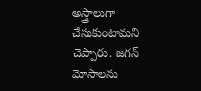అస్త్రాలుగా చేసుకుంటామని చెప్పారు. జగన్ మోసాలను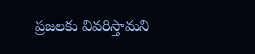ప్రజలకు వివరిస్తామని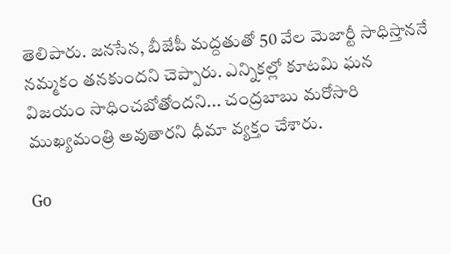తెలిపారు. జనసేన, బీజేపీ మద్దతుతో 50 వేల మెజార్టీ సాధిస్తాననే నమ్మకం తనకుందని చెప్పారు. ఎన్నికల్లో కూటమి ఘన విజయం సాధించబోతోందని... చంద్రబాబు మరోసారి ముఖ్యమంత్రి అవుతారని ధీమా వ్యక్తం చేశారు.

Go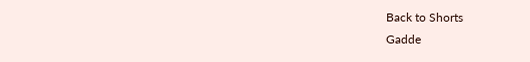Back to Shorts
Gadde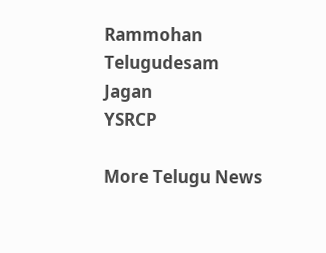Rammohan
Telugudesam
Jagan
YSRCP

More Telugu News